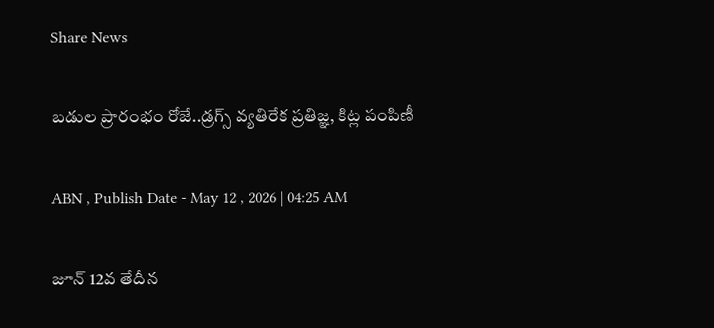Share News

బడుల ప్రారంభం రోజే..డ్రగ్స్‌ వ్యతిరేక ప్రతిజ్ఞ, కిట్ల పంపిణీ

ABN , Publish Date - May 12 , 2026 | 04:25 AM

జూన్‌ 12వ తేదీన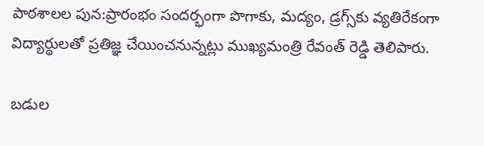పాఠశాలల పున:ప్రారంభం సందర్భంగా పొగాకు, మద్యం, డ్రగ్స్‌కు వ్యతిరేకంగా విద్యార్థులతో ప్రతిజ్ఞ చేయించనున్నట్లు ముఖ్యమంత్రి రేవంత్‌ రెడ్డి తెలిపారు.

బడుల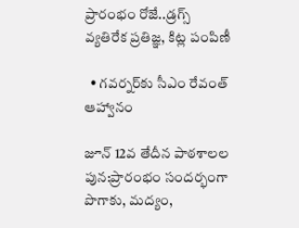ప్రారంభం రోజే..డ్రగ్స్‌ వ్యతిరేక ప్రతిజ్ఞ, కిట్ల పంపిణీ

  • గవర్నర్‌కు సీఎం రేవంత్‌ ఆహ్వానం

జూన్‌ 12వ తేదీన పాఠశాలల పున:ప్రారంభం సందర్భంగా పొగాకు, మద్యం,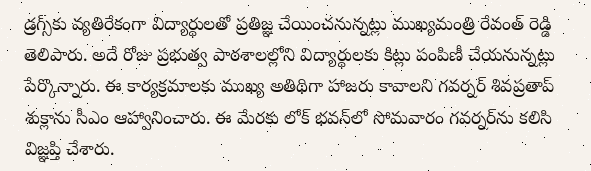డ్రగ్స్‌కు వ్యతిరేకంగా విద్యార్థులతో ప్రతిజ్ఞ చేయించనున్నట్లు ముఖ్యమంత్రి రేవంత్‌ రెడ్డి తెలిపారు. అదే రోజు ప్రభుత్వ పాఠశాలల్లోని విద్యార్థులకు కిట్లు పంపిణీ చేయనున్నట్లు పేర్కొన్నారు. ఈ కార్యక్రమాలకు ముఖ్య అతిథిగా హాజరు కావాలని గవర్నర్‌ శివప్రతాప్‌ శుక్లాను సీఎం ఆహ్వానించారు. ఈ మేరకు లోక్‌ భవన్‌లో సోమవారం గవర్నర్‌ను కలిసి విజ్ఞప్తి చేశారు.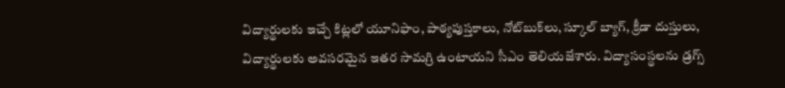విద్యార్థులకు ఇచ్చే కిట్లలో యూనిఫాం, పాఠ్యపుస్తకాలు, నోట్‌బుక్‌లు, స్కూల్‌ బ్యాగ్‌, క్రీడా దుస్తులు, విద్యార్థులకు అవసరమైన ఇతర సామగ్రి ఉంటాయని సీఎం తెలియజేశారు. విద్యాసంస్థలను డ్రగ్స్‌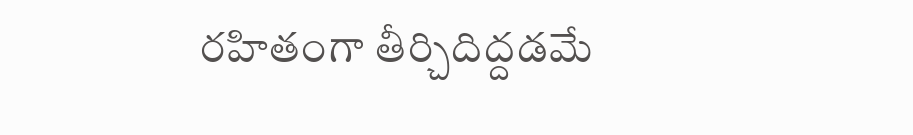రహితంగా తీర్చిదిద్దడమే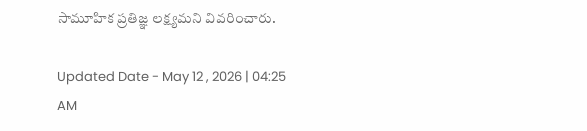సామూహిక ప్రతిజ్ఞ లక్ష్యమని వివరించారు.

Updated Date - May 12 , 2026 | 04:25 AM